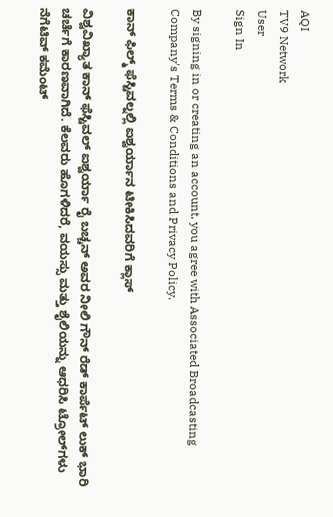AQI
TV9 Network
User
Sign In

By signing in or creating an account, you agree with Associated Broadcasting Company's Terms & Conditions and Privacy Policy.

ಕಾನ್ ಫಿಲ್ಮ್ ಫೆಸ್ಟಿವಲ್ನಲ್ಲಿ ಐಶ್ವರ್ಯಾನ ಟೀಕಿಸಿದವರಿಗೆ ಕ್ಲಾಸ್

ವಿಶ್ವವಿಖ್ಯಾತ ಕಾನ್ ಫೆಸ್ಟಿವಲ್ ಐಶ್ವರ್ಯಾ ರೈ ಬಚ್ಚನ್ ಅವರ ನೀಲಿ ಗೌನ್ ರೆಡ್ ಕಾರ್ಪೆಟ್ ಲುಕ್ ಭಾರಿ ಚರ್ಚೆಗೆ ಕಾರಣವಾಗಿದೆ. ಕೆಲವರು ಹೊಗಳಿದರೆ, ವಯಸ್ಸು ಮತ್ತು ಶೈಲಿಯನ್ನು ಆಧರಿಸಿ ಟ್ರೋಲ್‌ಗಳು ನೆಗೆಟಿವ್ ಕಮೆಂಟ್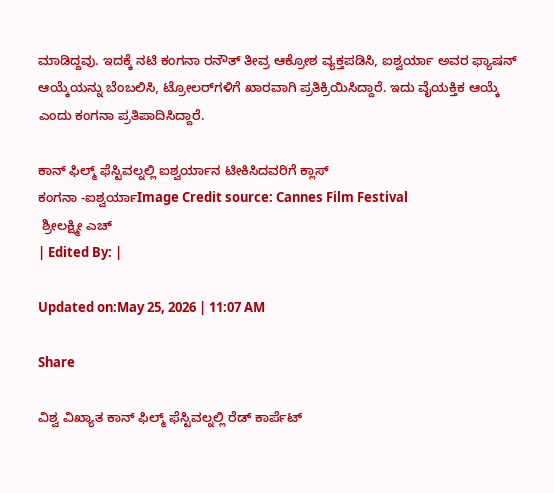ಮಾಡಿದ್ದವು. ಇದಕ್ಕೆ ನಟಿ ಕಂಗನಾ ರನೌತ್ ತೀವ್ರ ಆಕ್ರೋಶ ವ್ಯಕ್ತಪಡಿಸಿ, ಐಶ್ವರ್ಯಾ ಅವರ ಫ್ಯಾಷನ್ ಆಯ್ಕೆಯನ್ನು ಬೆಂಬಲಿಸಿ, ಟ್ರೋಲರ್‌ಗಳಿಗೆ ಖಾರವಾಗಿ ಪ್ರತಿಕ್ರಿಯಿಸಿದ್ದಾರೆ. ಇದು ವೈಯಕ್ತಿಕ ಆಯ್ಕೆ ಎಂದು ಕಂಗನಾ ಪ್ರತಿಪಾದಿಸಿದ್ದಾರೆ.

ಕಾನ್ ಫಿಲ್ಮ್ ಫೆಸ್ಟಿವಲ್ನಲ್ಲಿ ಐಶ್ವರ್ಯಾನ ಟೀಕಿಸಿದವರಿಗೆ ಕ್ಲಾಸ್
ಕಂಗನಾ -ಐಶ್ವರ್ಯಾImage Credit source: Cannes Film Festival
 ಶ್ರೀಲಕ್ಷ್ಮೀ ಎಚ್
| Edited By: |

Updated on:May 25, 2026 | 11:07 AM

Share

ವಿಶ್ವ ವಿಖ್ಯಾತ ಕಾನ್ ಫಿಲ್ಮ್ ಫೆಸ್ಟಿವಲ್ನಲ್ಲಿ ರೆಡ್ ಕಾರ್ಪೆಟ್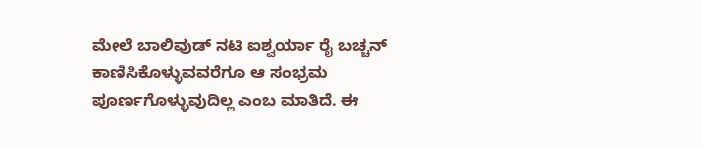ಮೇಲೆ ಬಾಲಿವುಡ್ ನಟಿ ಐಶ್ವರ್ಯಾ ರೈ ಬಚ್ಚನ್ ಕಾಣಿಸಿಕೊಳ್ಳುವವರೆಗೂ ಆ ಸಂಭ್ರಮ ಪೂರ್ಣಗೊಳ್ಳುವುದಿಲ್ಲ ಎಂಬ ಮಾತಿದೆ. ಈ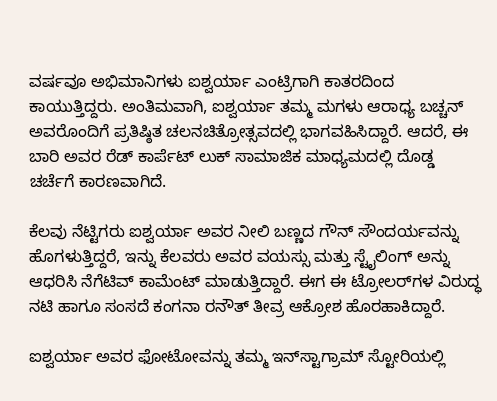ವರ್ಷವೂ ಅಭಿಮಾನಿಗಳು ಐಶ್ವರ್ಯಾ ಎಂಟ್ರಿಗಾಗಿ ಕಾತರದಿಂದ ಕಾಯುತ್ತಿದ್ದರು. ಅಂತಿಮವಾಗಿ, ಐಶ್ವರ್ಯಾ ತಮ್ಮ ಮಗಳು ಆರಾಧ್ಯ ಬಚ್ಚನ್ ಅವರೊಂದಿಗೆ ಪ್ರತಿಷ್ಠಿತ ಚಲನಚಿತ್ರೋತ್ಸವದಲ್ಲಿ ಭಾಗವಹಿಸಿದ್ದಾರೆ. ಆದರೆ, ಈ ಬಾರಿ ಅವರ ರೆಡ್ ಕಾರ್ಪೆಟ್ ಲುಕ್ ಸಾಮಾಜಿಕ ಮಾಧ್ಯಮದಲ್ಲಿ ದೊಡ್ಡ ಚರ್ಚೆಗೆ ಕಾರಣವಾಗಿದೆ.

ಕೆಲವು ನೆಟ್ಟಿಗರು ಐಶ್ವರ್ಯಾ ಅವರ ನೀಲಿ ಬಣ್ಣದ ಗೌನ್ ಸೌಂದರ್ಯವನ್ನು ಹೊಗಳುತ್ತಿದ್ದರೆ, ಇನ್ನು ಕೆಲವರು ಅವರ ವಯಸ್ಸು ಮತ್ತು ಸ್ಟೈಲಿಂಗ್ ಅನ್ನು ಆಧರಿಸಿ ನೆಗೆಟಿವ್ ಕಾಮೆಂಟ್ ಮಾಡುತ್ತಿದ್ದಾರೆ. ಈಗ ಈ ಟ್ರೋಲರ್‌ಗಳ ವಿರುದ್ಧ ನಟಿ ಹಾಗೂ ಸಂಸದೆ ಕಂಗನಾ ರನೌತ್ ತೀವ್ರ ಆಕ್ರೋಶ ಹೊರಹಾಕಿದ್ದಾರೆ.

ಐಶ್ವರ್ಯಾ ಅವರ ಫೋಟೋವನ್ನು ತಮ್ಮ ಇನ್‌ಸ್ಟಾಗ್ರಾಮ್ ಸ್ಟೋರಿಯಲ್ಲಿ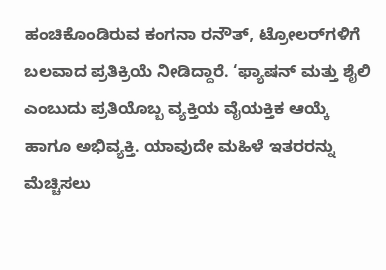ಹಂಚಿಕೊಂಡಿರುವ ಕಂಗನಾ ರನೌತ್, ಟ್ರೋಲರ್‌ಗಳಿಗೆ ಬಲವಾದ ಪ್ರತಿಕ್ರಿಯೆ ನೀಡಿದ್ದಾರೆ. ‘ಫ್ಯಾಷನ್ ಮತ್ತು ಶೈಲಿ ಎಂಬುದು ಪ್ರತಿಯೊಬ್ಬ ವ್ಯಕ್ತಿಯ ವೈಯಕ್ತಿಕ ಆಯ್ಕೆ ಹಾಗೂ ಅಭಿವ್ಯಕ್ತಿ. ಯಾವುದೇ ಮಹಿಳೆ ಇತರರನ್ನು ಮೆಚ್ಚಿಸಲು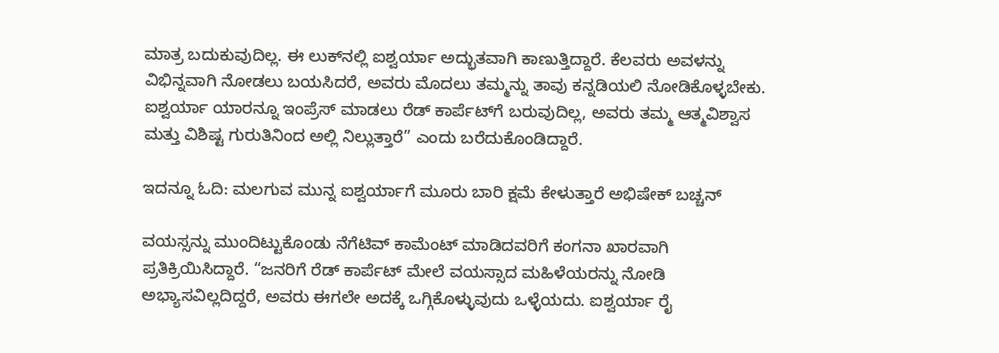ಮಾತ್ರ ಬದುಕುವುದಿಲ್ಲ. ಈ ಲುಕ್‌ನಲ್ಲಿ ಐಶ್ವರ್ಯಾ ಅದ್ಭುತವಾಗಿ ಕಾಣುತ್ತಿದ್ದಾರೆ. ಕೆಲವರು ಅವಳನ್ನು ವಿಭಿನ್ನವಾಗಿ ನೋಡಲು ಬಯಸಿದರೆ, ಅವರು ಮೊದಲು ತಮ್ಮನ್ನು ತಾವು ಕನ್ನಡಿಯಲಿ ನೋಡಿಕೊಳ್ಳಬೇಕು. ಐಶ್ವರ್ಯಾ ಯಾರನ್ನೂ ಇಂಪ್ರೆಸ್ ಮಾಡಲು ರೆಡ್ ಕಾರ್ಪೆಟ್‌ಗೆ ಬರುವುದಿಲ್ಲ, ಅವರು ತಮ್ಮ ಆತ್ಮವಿಶ್ವಾಸ ಮತ್ತು ವಿಶಿಷ್ಟ ಗುರುತಿನಿಂದ ಅಲ್ಲಿ ನಿಲ್ಲುತ್ತಾರೆ” ಎಂದು ಬರೆದುಕೊಂಡಿದ್ದಾರೆ.

ಇದನ್ನೂ ಓದಿ: ಮಲಗುವ ಮುನ್ನ ಐಶ್ವರ್ಯಾಗೆ ಮೂರು ಬಾರಿ ಕ್ಷಮೆ ಕೇಳುತ್ತಾರೆ ಅಭಿಷೇಕ್ ಬಚ್ಚನ್

ವಯಸ್ಸನ್ನು ಮುಂದಿಟ್ಟುಕೊಂಡು ನೆಗೆಟಿವ್ ಕಾಮೆಂಟ್ ಮಾಡಿದವರಿಗೆ ಕಂಗನಾ ಖಾರವಾಗಿ ಪ್ರತಿಕ್ರಿಯಿಸಿದ್ದಾರೆ. “ಜನರಿಗೆ ರೆಡ್ ಕಾರ್ಪೆಟ್ ಮೇಲೆ ವಯಸ್ಸಾದ ಮಹಿಳೆಯರನ್ನು ನೋಡಿ ಅಭ್ಯಾಸವಿಲ್ಲದಿದ್ದರೆ, ಅವರು ಈಗಲೇ ಅದಕ್ಕೆ ಒಗ್ಗಿಕೊಳ್ಳುವುದು ಒಳ್ಳೆಯದು. ಐಶ್ವರ್ಯಾ ರೈ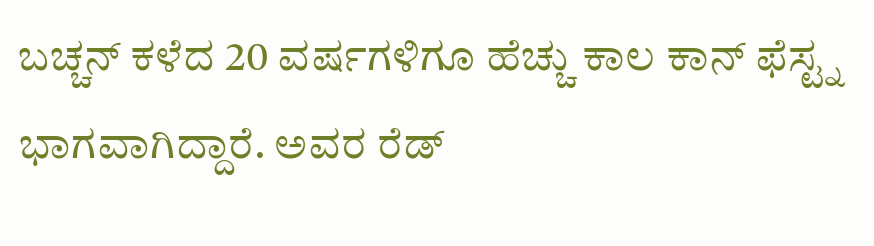ಬಚ್ಚನ್ ಕಳೆದ 20 ವರ್ಷಗಳಿಗೂ ಹೆಚ್ಚು ಕಾಲ ಕಾನ್ ಫೆಸ್ಟ್ನ ಭಾಗವಾಗಿದ್ದಾರೆ. ಅವರ ರೆಡ್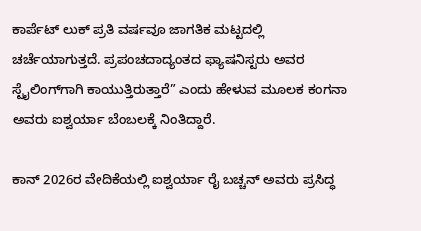ಕಾರ್ಪೆಟ್ ಲುಕ್ ಪ್ರತಿ ವರ್ಷವೂ ಜಾಗತಿಕ ಮಟ್ಟದಲ್ಲಿ ಚರ್ಚೆಯಾಗುತ್ತದೆ. ಪ್ರಪಂಚದಾದ್ಯಂತದ ಫ್ಯಾಷನಿಸ್ಟರು ಅವರ ಸ್ಟೈಲಿಂಗ್‌ಗಾಗಿ ಕಾಯುತ್ತಿರುತ್ತಾರೆ” ಎಂದು ಹೇಳುವ ಮೂಲಕ ಕಂಗನಾ ಅವರು ಐಶ್ವರ್ಯಾ ಬೆಂಬಲಕ್ಕೆ ನಿಂತಿದ್ದಾರೆ.

ಕಾನ್ 2026ರ ವೇದಿಕೆಯಲ್ಲಿ ಐಶ್ವರ್ಯಾ ರೈ ಬಚ್ಚನ್ ಅವರು ಪ್ರಸಿದ್ಧ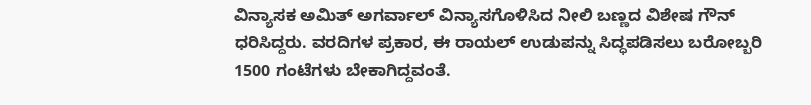ವಿನ್ಯಾಸಕ ಅಮಿತ್ ಅಗರ್ವಾಲ್ ವಿನ್ಯಾಸಗೊಳಿಸಿದ ನೀಲಿ ಬಣ್ಣದ ವಿಶೇಷ ಗೌನ್ ಧರಿಸಿದ್ದರು. ವರದಿಗಳ ಪ್ರಕಾರ, ಈ ರಾಯಲ್ ಉಡುಪನ್ನು ಸಿದ್ಧಪಡಿಸಲು ಬರೋಬ್ಬರಿ 1500 ಗಂಟೆಗಳು ಬೇಕಾಗಿದ್ದವಂತೆ.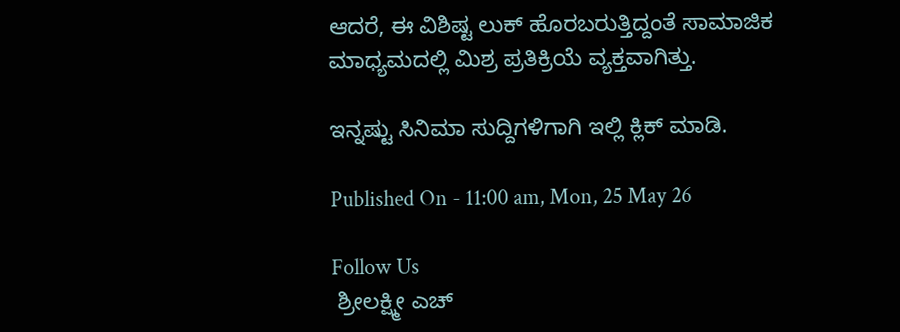ಆದರೆ, ಈ ವಿಶಿಷ್ಟ ಲುಕ್ ಹೊರಬರುತ್ತಿದ್ದಂತೆ ಸಾಮಾಜಿಕ ಮಾಧ್ಯಮದಲ್ಲಿ ಮಿಶ್ರ ಪ್ರತಿಕ್ರಿಯೆ ವ್ಯಕ್ತವಾಗಿತ್ತು.

ಇನ್ನಷ್ಟು ಸಿನಿಮಾ ಸುದ್ದಿಗಳಿಗಾಗಿ ಇಲ್ಲಿ ಕ್ಲಿಕ್ ಮಾಡಿ.

Published On - 11:00 am, Mon, 25 May 26

Follow Us
 ಶ್ರೀಲಕ್ಷ್ಮೀ ಎಚ್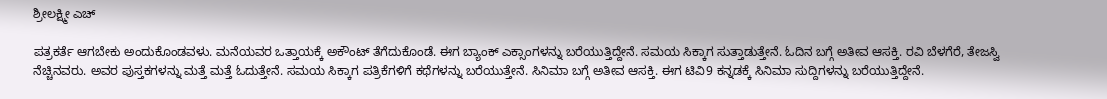ಶ್ರೀಲಕ್ಷ್ಮೀ ಎಚ್

ಪತ್ರಕರ್ತೆ ಆಗಬೇಕು ಅಂದುಕೊಂಡವಳು. ಮನೆಯವರ ಒತ್ತಾಯಕ್ಕೆ ಅಕೌಂಟ್ ತೆಗೆದುಕೊಂಡೆ. ಈಗ ಬ್ಯಾಂಕ್ ಎಕ್ಸಾಂಗಳನ್ನು ಬರೆಯುತ್ತಿದ್ದೇನೆ. ಸಮಯ ಸಿಕ್ಕಾಗ ಸುತ್ತಾಡುತ್ತೇನೆ. ಓದಿನ ಬಗ್ಗೆ ಅತೀವ ಆಸಕ್ತಿ. ರವಿ ಬೆಳಗೆರೆ, ತೇಜಸ್ವಿ ನೆಚ್ಚಿನವರು. ಅವರ ಪುಸ್ತಕಗಳನ್ನು ಮತ್ತೆ ಮತ್ತೆ ಓದುತ್ತೇನೆ. ಸಮಯ ಸಿಕ್ಕಾಗ ಪತ್ರಿಕೆಗಳಿಗೆ ಕಥೆಗಳನ್ನು ಬರೆಯುತ್ತೇನೆ. ಸಿನಿಮಾ ಬಗ್ಗೆ ಅತೀವ ಆಸಕ್ತಿ. ಈಗ ಟಿವಿ9 ಕನ್ನಡಕ್ಕೆ ಸಿನಿಮಾ ಸುದ್ದಿಗಳನ್ನು ಬರೆಯುತ್ತಿದ್ದೇನೆ.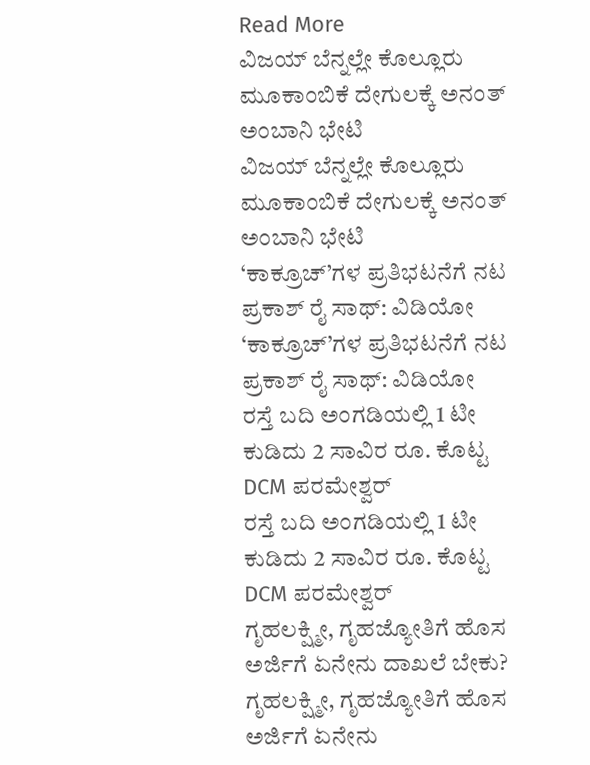Read More
ವಿಜಯ್ ಬೆನ್ನಲ್ಲೇ ಕೊಲ್ಲೂರು ಮೂಕಾಂಬಿಕೆ ದೇಗುಲಕ್ಕೆ ಅನಂತ್ ಅಂಬಾನಿ ಭೇಟಿ
ವಿಜಯ್ ಬೆನ್ನಲ್ಲೇ ಕೊಲ್ಲೂರು ಮೂಕಾಂಬಿಕೆ ದೇಗುಲಕ್ಕೆ ಅನಂತ್ ಅಂಬಾನಿ ಭೇಟಿ
‘ಕಾಕ್ರೂಚ್’ಗಳ ಪ್ರತಿಭಟನೆಗೆ ನಟ ಪ್ರಕಾಶ್ ರೈ ಸಾಥ್: ವಿಡಿಯೋ
‘ಕಾಕ್ರೂಚ್’ಗಳ ಪ್ರತಿಭಟನೆಗೆ ನಟ ಪ್ರಕಾಶ್ ರೈ ಸಾಥ್: ವಿಡಿಯೋ
ರಸ್ತೆ ಬದಿ ಅಂಗಡಿಯಲ್ಲಿ 1 ಟೀ ಕುಡಿದು 2 ಸಾವಿರ ರೂ. ಕೊಟ್ಟ DCM ಪರಮೇಶ್ವರ್
ರಸ್ತೆ ಬದಿ ಅಂಗಡಿಯಲ್ಲಿ 1 ಟೀ ಕುಡಿದು 2 ಸಾವಿರ ರೂ. ಕೊಟ್ಟ DCM ಪರಮೇಶ್ವರ್
ಗೃಹಲಕ್ಷ್ಮೀ, ಗೃಹಜ್ಯೋತಿಗೆ ಹೊಸ ಅರ್ಜಿಗೆ ಏನೇನು ದಾಖಲೆ ಬೇಕು?
ಗೃಹಲಕ್ಷ್ಮೀ, ಗೃಹಜ್ಯೋತಿಗೆ ಹೊಸ ಅರ್ಜಿಗೆ ಏನೇನು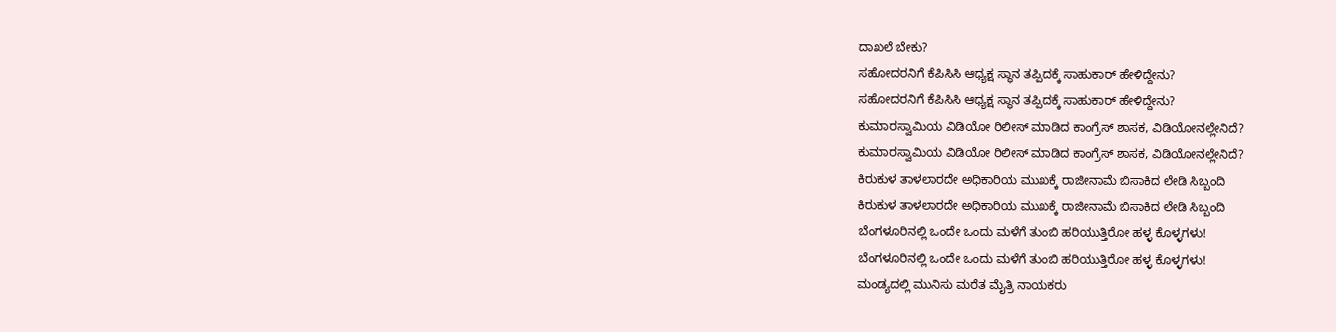ದಾಖಲೆ ಬೇಕು?
ಸಹೋದರನಿಗೆ ಕೆಪಿಸಿಸಿ ಆಧ್ಯಕ್ಷ ಸ್ಥಾನ ತಪ್ಪಿದಕ್ಕೆ ಸಾಹುಕಾರ್ ಹೇಳಿದ್ದೇನು?
ಸಹೋದರನಿಗೆ ಕೆಪಿಸಿಸಿ ಆಧ್ಯಕ್ಷ ಸ್ಥಾನ ತಪ್ಪಿದಕ್ಕೆ ಸಾಹುಕಾರ್ ಹೇಳಿದ್ದೇನು?
ಕುಮಾರಸ್ವಾಮಿಯ ವಿಡಿಯೋ ರಿಲೀಸ್ ಮಾಡಿದ ಕಾಂಗ್ರೆಸ್ ಶಾಸಕ, ವಿಡಿಯೋನಲ್ಲೇನಿದೆ?
ಕುಮಾರಸ್ವಾಮಿಯ ವಿಡಿಯೋ ರಿಲೀಸ್ ಮಾಡಿದ ಕಾಂಗ್ರೆಸ್ ಶಾಸಕ, ವಿಡಿಯೋನಲ್ಲೇನಿದೆ?
ಕಿರುಕುಳ ತಾಳಲಾರದೇ ಅಧಿಕಾರಿಯ ಮುಖಕ್ಕೆ ರಾಜೀನಾಮೆ ಬಿಸಾಕಿದ ಲೇಡಿ ಸಿಬ್ಬಂದಿ
ಕಿರುಕುಳ ತಾಳಲಾರದೇ ಅಧಿಕಾರಿಯ ಮುಖಕ್ಕೆ ರಾಜೀನಾಮೆ ಬಿಸಾಕಿದ ಲೇಡಿ ಸಿಬ್ಬಂದಿ
ಬೆಂಗಳೂರಿನಲ್ಲಿ ಒಂದೇ ಒಂದು ಮಳೆಗೆ ತುಂಬಿ ಹರಿಯುತ್ತಿರೋ ಹಳ್ಳ ಕೊಳ್ಳಗಳು!
ಬೆಂಗಳೂರಿನಲ್ಲಿ ಒಂದೇ ಒಂದು ಮಳೆಗೆ ತುಂಬಿ ಹರಿಯುತ್ತಿರೋ ಹಳ್ಳ ಕೊಳ್ಳಗಳು!
ಮಂಡ್ಯದಲ್ಲಿ ಮುನಿಸು ಮರೆತ ಮೈತ್ರಿ ನಾಯಕರು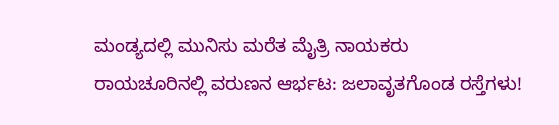ಮಂಡ್ಯದಲ್ಲಿ ಮುನಿಸು ಮರೆತ ಮೈತ್ರಿ ನಾಯಕರು
ರಾಯಚೂರಿನಲ್ಲಿ ವರುಣನ ಆರ್ಭಟ: ಜಲಾವೃತಗೊಂಡ ರಸ್ತೆಗಳು!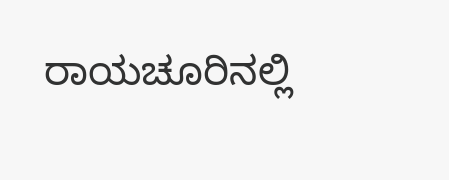ರಾಯಚೂರಿನಲ್ಲಿ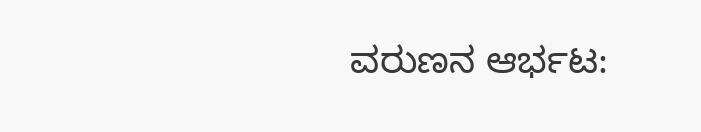ವರುಣನ ಆರ್ಭಟ: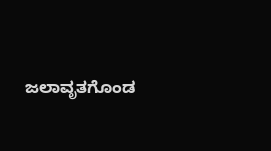ಜಲಾವೃತಗೊಂಡ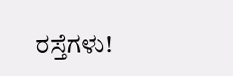ರಸ್ತೆಗಳು!